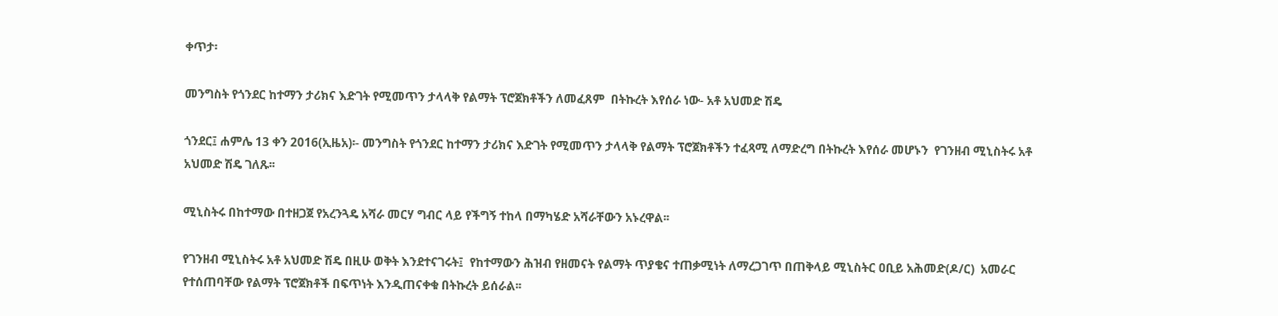ቀጥታ፡

መንግስት የጎንደር ከተማን ታሪክና እድገት የሚመጥን ታላላቅ የልማት ፕሮጀክቶችን ለመፈጸም  በትኩረት እየሰራ ነው- አቶ አህመድ ሽዴ

ጎንደር፤ ሐምሌ 13 ቀን 2016(ኢዜአ)፡- መንግስት የጎንደር ከተማን ታሪክና እድገት የሚመጥን ታላላቅ የልማት ፕሮጀክቶችን ተፈጻሚ ለማድረግ በትኩረት እየሰራ መሆኑን  የገንዘብ ሚኒስትሩ አቶ አህመድ ሽዴ ገለጹ፡፡

ሚኒስትሩ በከተማው በተዘጋጀ የአረንጓዴ አሻራ መርሃ ግብር ላይ የችግኝ ተከላ በማካሄድ አሻራቸውን አኑረዋል፡፡

የገንዘብ ሚኒስትሩ አቶ አህመድ ሽዴ በዚሁ ወቅት እንደተናገሩት፤  የከተማውን ሕዝብ የዘመናት የልማት ጥያቄና ተጠቃሚነት ለማረጋገጥ በጠቅላይ ሚኒስትር ዐቢይ አሕመድ(ዶ/ር)  አመራር የተሰጠባቸው የልማት ፕሮጀክቶች በፍጥነት እንዲጠናቀቁ በትኩረት ይሰራል፡፡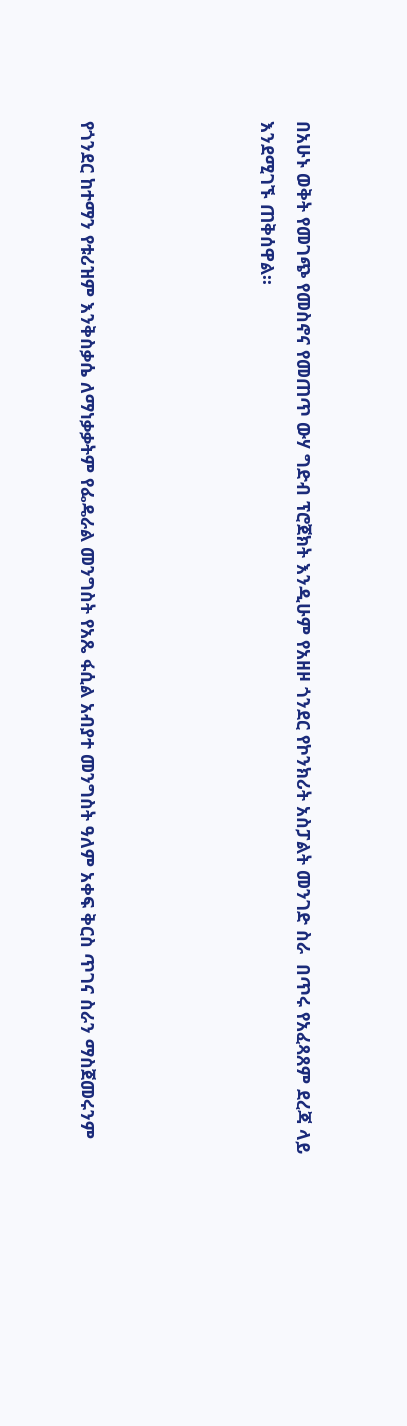በአሁኑ ወቅት የመገጭ የመስኖና የመጠጥ ውሃ ግድብ ፕሮጀክት እንዲሁም የአዘዞ ጎንደር የኮንክሪት አስፓልት መንገድ ስራ  በጥሩ የአፈጻጸም ደረጃ ላይ እንደሚገኙ ጠቅሰዋል፡፡




የጎንደር ከተማን የቱሪዝም እንቅስቃሴ ለማነቃቃትም የፌዴራል መንግስት የአጼ ፋሲል አብያተ መንግስት ዓለም አቀፍ ቅርስ ጥገና ስራን ማስጀመሩንም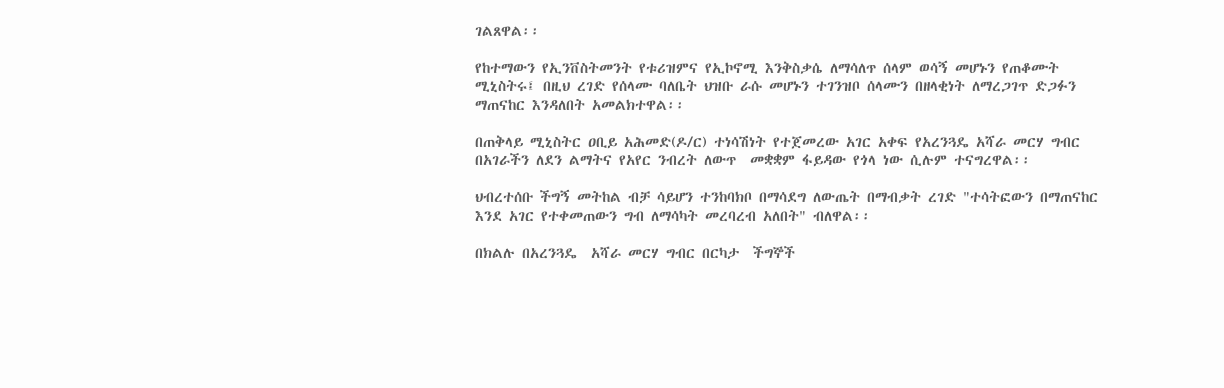ገልጸዋል፡፡

የከተማውን የኢንቨስትመንት የቱሪዝምና የኢኮኖሚ እንቅስቃሴ ለማሳለጥ ሰላም ወሳኝ መሆኑን የጠቆሙት ሚኒስትሩ፤ በዚህ ረገድ የሰላሙ ባለቤት ህዝቡ ራሱ መሆኑን ተገንዝቦ ሰላሙን በዘላቂነት ለማረጋገጥ ድጋፉን ማጠናከር እንዳለበት አመልክተዋል፡፡

በጠቅላይ ሚኒስትር ዐቢይ አሕመድ(ዶ/ር) ተነሳሽነት የተጀመረው አገር አቀፍ የአረንጓዴ አሻራ መርሃ ግብር በአገራችን ለደን ልማትና የአየር ንብረት ለውጥ  መቋቋም ፋይዳው የጎላ ነው ሲሉም ተናግረዋል፡፡

ህብረተሰቡ ችግኝ መትከል ብቻ ሳይሆን ተንከባክቦ በማሳደግ ለውጤት በማብቃት ረገድ "ተሳትፎውን በማጠናከር እንደ አገር የተቀመጠውን ግብ ለማሳካት መረባረብ አለበት" ብለዋል፡፡

በክልሉ በአረንጓዴ  አሻራ መርሃ ግብር በርካታ  ችግኞች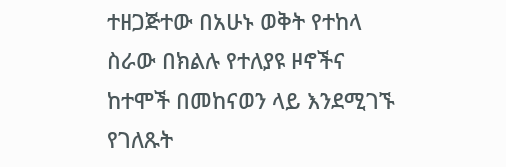ተዘጋጅተው በአሁኑ ወቅት የተከላ ስራው በክልሉ የተለያዩ ዞኖችና ከተሞች በመከናወን ላይ እንደሚገኙ የገለጹት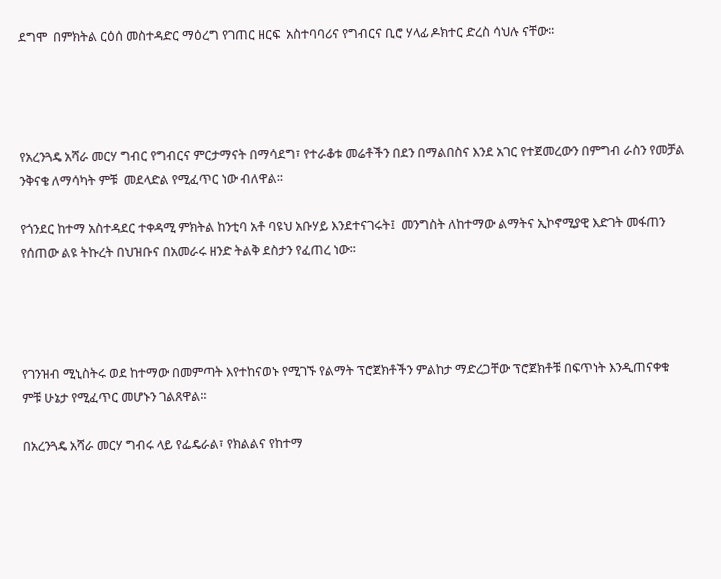ደግሞ  በምክትል ርዕሰ መስተዳድር ማዕረግ የገጠር ዘርፍ  አስተባባሪና የግብርና ቢሮ ሃላፊ ዶክተር ድረስ ሳህሉ ናቸው፡፡




የአረንጓዴ አሻራ መርሃ ግብር የግብርና ምርታማናት በማሳደግ፣ የተራቆቱ መሬቶችን በደን በማልበስና እንደ አገር የተጀመረውን በምግብ ራስን የመቻል  ንቅናቄ ለማሳካት ምቹ  መደላድል የሚፈጥር ነው ብለዋል፡፡

የጎንደር ከተማ አስተዳደር ተቀዳሚ ምክትል ከንቲባ አቶ ባዩህ አቡሃይ እንደተናገሩት፤  መንግስት ለከተማው ልማትና ኢኮኖሚያዊ እድገት መፋጠን የሰጠው ልዩ ትኩረት በህዝቡና በአመራሩ ዘንድ ትልቅ ደስታን የፈጠረ ነው፡፡




የገንዝብ ሚኒስትሩ ወደ ከተማው በመምጣት እየተከናወኑ የሚገኙ የልማት ፕሮጀክቶችን ምልከታ ማድረጋቸው ፕሮጀክቶቹ በፍጥነት እንዲጠናቀቁ ምቹ ሁኔታ የሚፈጥር መሆኑን ገልጸዋል፡፡

በአረንጓዴ አሻራ መርሃ ግብሩ ላይ የፌዴራል፣ የክልልና የከተማ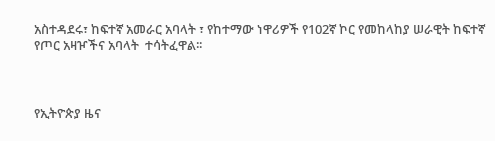አስተዳደሩ፣ ከፍተኛ አመራር አባላት ፣ የከተማው ነዋሪዎች የ102ኛ ኮር የመከላከያ ሠራዊት ከፍተኛ የጦር አዛዦችና አባላት  ተሳትፈዋል፡፡



የኢትዮጵያ ዜና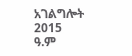አገልግሎት
2015
ዓ.ም